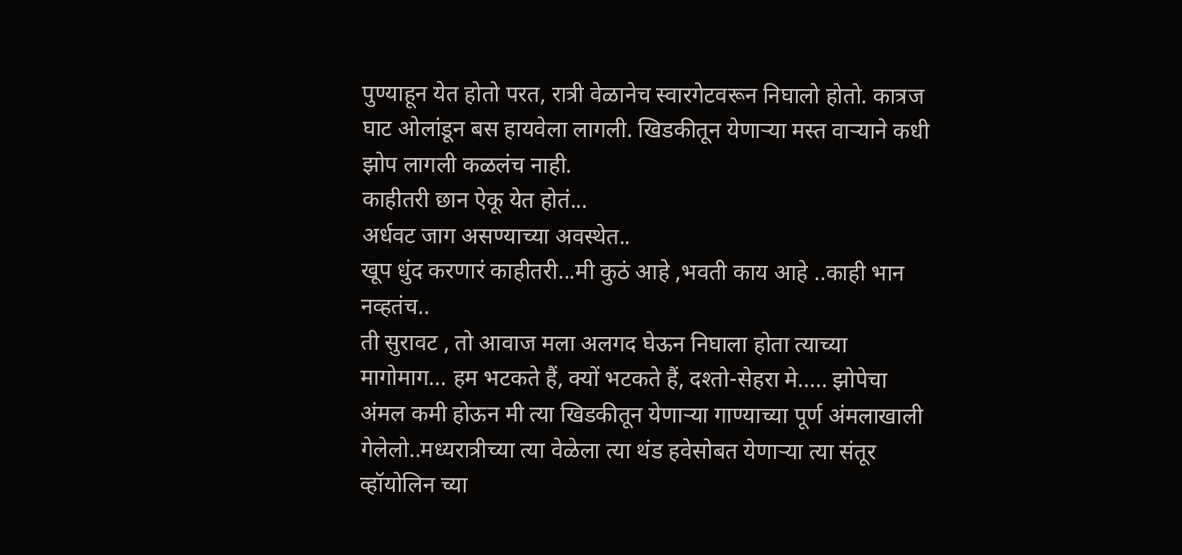पुण्याहून येत होतो परत, रात्री वेळानेच स्वारगेटवरून निघालो होतो. कात्रज घाट ओलांडून बस हायवेला लागली. खिडकीतून येणाऱ्या मस्त वाऱ्याने कधी झोप लागली कळलंच नाही.
काहीतरी छान ऐकू येत होतं...
अर्धवट जाग असण्याच्या अवस्थेत..
खूप धुंद करणारं काहीतरी...मी कुठं आहे ,भवती काय आहे ..काही भान नव्हतंच..
ती सुरावट , तो आवाज मला अलगद घेऊन निघाला होता त्याच्या मागोमाग... हम भटकते हैं, क्यों भटकते हैं, दश्तो-सेहरा मे..... झोपेचा अंमल कमी होऊन मी त्या खिडकीतून येणाऱ्या गाण्याच्या पूर्ण अंमलाखाली गेलेलो..मध्यरात्रीच्या त्या वेळेला त्या थंड हवेसोबत येणाऱ्या त्या संतूर व्हॉयोलिन च्या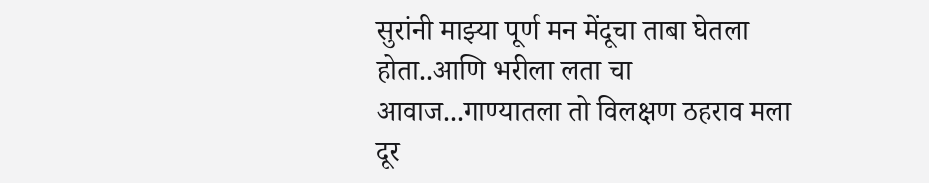सुरांनी माझ्या पूर्ण मन मेंदूचा ताबा घेतला होता..आणि भरीला लता चा आवाज...गाण्यातला तो विलक्षण ठहराव मला दूर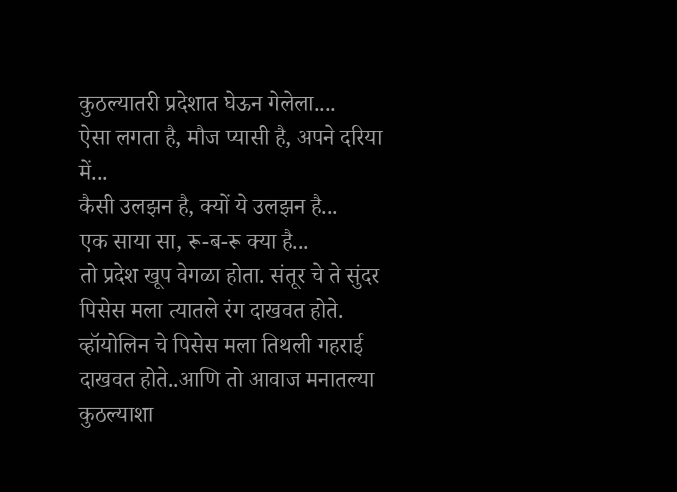कुठल्यातरी प्रदेशात घेऊन गेलेला....
ऐसा लगता है, मौज प्यासी है, अपने दरिया में...
कैसी उलझन है, क्यों ये उलझन है...
एक साया सा, रू-ब-रू क्या है...
तो प्रदेश खूप वेगळा होता. संतूर चे ते सुंदर पिसेस मला त्यातले रंग दाखवत होते. व्हॉयोलिन चे पिसेस मला तिथली गहराई दाखवत होते..आणि तो आवाज मनातल्या कुठल्याशा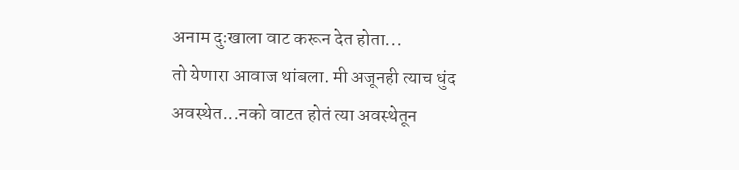अनाम दुःखाला वाट करून देत होता...
तो येणारा आवाज थांबला. मी अजूनही त्याच धुंद अवस्थेत...नको वाटत होतं त्या अवस्थेतून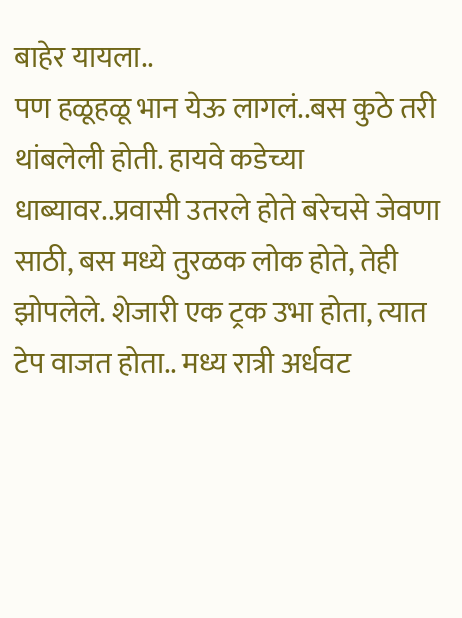बाहेर यायला..
पण हळूहळू भान येऊ लागलं..बस कुठे तरी थांबलेली होती. हायवे कडेच्या धाब्यावर..प्रवासी उतरले होते बरेचसे जेवणा साठी, बस मध्ये तुरळक लोक होते, तेही झोपलेले. शेजारी एक ट्रक उभा होता, त्यात टेप वाजत होता.. मध्य रात्री अर्धवट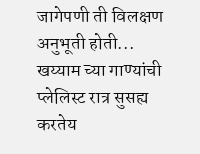जागेपणी ती विलक्षण अनुभूती होती...
खय्याम च्या गाण्यांची प्लेलिस्ट रात्र सुसह्य करतेय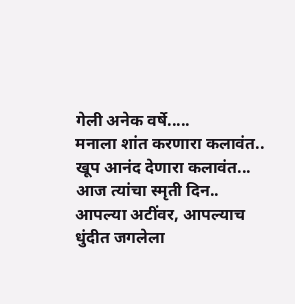गेली अनेक वर्षे.....
मनाला शांत करणारा कलावंत..
खूप आनंद देणारा कलावंत...
आज त्यांचा स्मृती दिन..
आपल्या अटींवर, आपल्याच धुंदीत जगलेला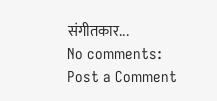संगीतकार...
No comments:
Post a Comment